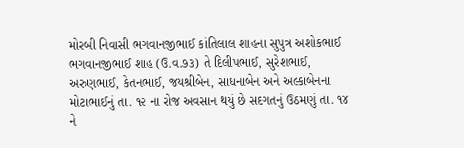મોરબી નિવાસી ભગવાનજીભાઈ કાંતિલાલ શાહના સુપુત્ર અશોકભાઈ ભગવાનજીભાઈ શાહ (ઉ.વ.૭૩) તે દિલીપભાઈ, સુરેશભાઈ, અરુણભાઈ, કેતનભાઈ, જયશ્રીબેન, સાધનાબેન અને અલ્કાબેનના મોટાભાઈનું તા. ૧૨ ના રોજ અવસાન થયું છે સદગતનું ઉઠમણું તા. ૧૪ ને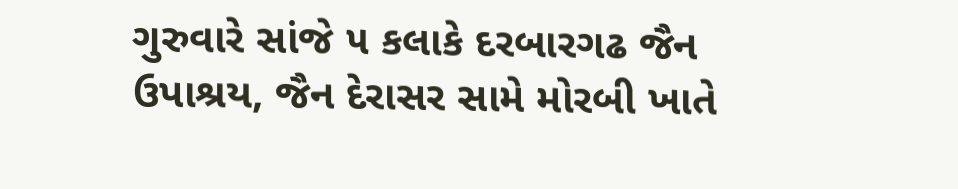ગુરુવારે સાંજે ૫ કલાકે દરબારગઢ જૈન ઉપાશ્રય, જૈન દેરાસર સામે મોરબી ખાતે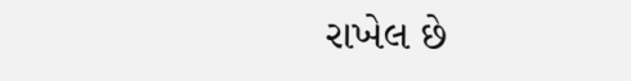રાખેલ છે